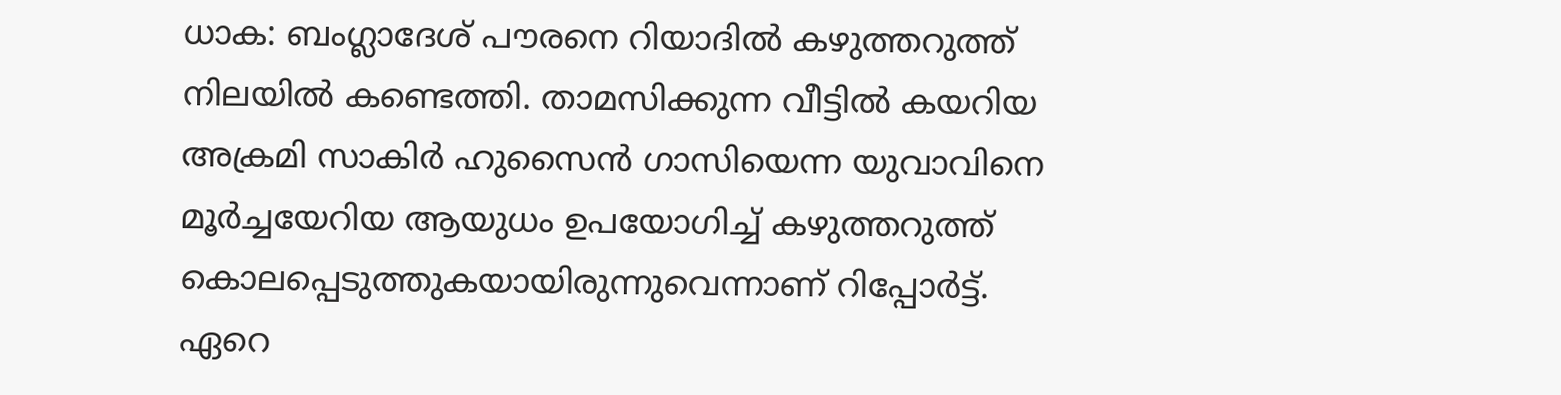ധാക: ബംഗ്ലാദേശ് പൗരനെ റിയാദിൽ കഴുത്തറുത്ത് നിലയിൽ കണ്ടെത്തി. താമസിക്കുന്ന വീട്ടിൽ കയറിയ അക്രമി സാകിർ ഹുസൈൻ ഗാസിയെന്ന യുവാവിനെ മൂർച്ചയേറിയ ആയുധം ഉപയോഗിച്ച് കഴുത്തറുത്ത് കൊലപ്പെടുത്തുകയായിരുന്നുവെന്നാണ് റിപ്പോർട്ട്. ഏറെ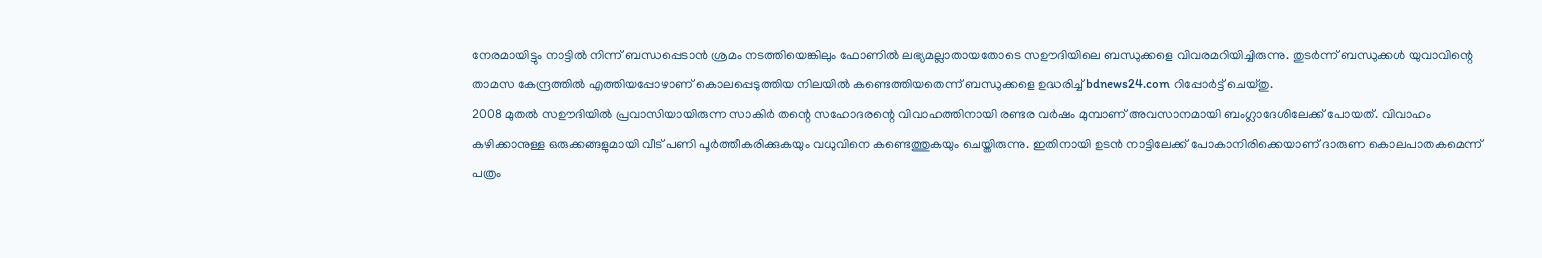നേരമായിട്ടും നാട്ടിൽ നിന്ന് ബന്ധപ്പെടാൻ ശ്രമം നടത്തിയെങ്കിലും ഫോണിൽ ലഭ്യമല്ലാതായതോടെ സഊദിയിലെ ബന്ധുക്കളെ വിവരമറിയിച്ചിരുന്നു. തുടർന്ന് ബന്ധുക്കൾ യുവാവിന്റെ താമസ കേന്ദ്രത്തിൽ എത്തിയപ്പോഴാണ് കൊലപ്പെടുത്തിയ നിലയിൽ കണ്ടെത്തിയതെന്ന് ബന്ധുക്കളെ ഉദ്ധരിച്ച് bdnews24.com റിപ്പോർട്ട് ചെയ്തു.
2008 മുതൽ സഊദിയിൽ പ്രവാസിയായിരുന്ന സാകിർ തന്റെ സഹോദരന്റെ വിവാഹത്തിനായി രണ്ടര വർഷം മുമ്പാണ് അവസാനമായി ബംഗ്ലാദേശിലേക്ക് പോയത്. വിവാഹം കഴിക്കാനുള്ള ഒരുക്കങ്ങളുമായി വീട് പണി പൂർത്തീകരിക്കുകയും വധുവിനെ കണ്ടെത്തുകയും ചെയ്തിരുന്നു. ഇതിനായി ഉടൻ നാട്ടിലേക്ക് പോകാനിരിക്കെയാണ് ദാരുണ കൊലപാതകമെന്ന് പത്രം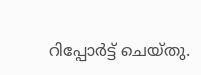റിപ്പോർട്ട് ചെയ്തു.